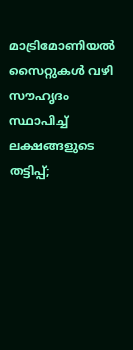മാട്രിമോണിയൽ സൈറ്റുകൾ വഴി സൗഹൃദം സ്ഥാപിച്ച് ലക്ഷങ്ങളുടെ തട്ടിപ്പ്;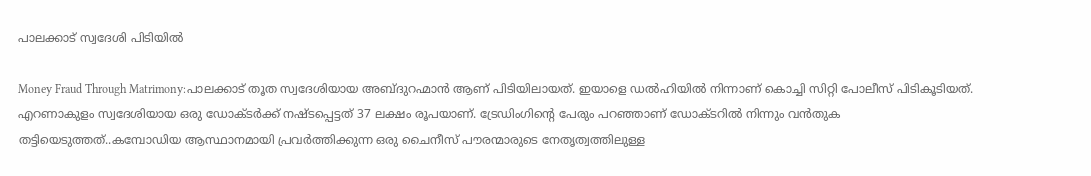പാലക്കാട് സ്വദേശി പിടിയിൽ

Money Fraud Through Matrimony:പാലക്കാട് തൂത സ്വദേശിയായ അബ്ദുറഹ്മാൻ ആണ് പിടിയിലായത്. ഇയാളെ ഡൽഹിയിൽ നിന്നാണ് കൊച്ചി സിറ്റി പോലീസ് പിടികൂടിയത്. എറണാകുളം സ്വദേശിയായ ഒരു ഡോക്ടർക്ക് നഷ്ടപ്പെട്ടത് 37 ലക്ഷം രൂപയാണ്. ട്രേഡിംഗിന്റെ പേരും പറഞ്ഞാണ് ഡോക്ടറിൽ നിന്നും വൻതുക തട്ടിയെടുത്തത്..കമ്പോഡിയ ആസ്ഥാനമായി പ്രവർത്തിക്കുന്ന ഒരു ചൈനീസ് പൗരന്മാരുടെ നേതൃത്വത്തിലുള്ള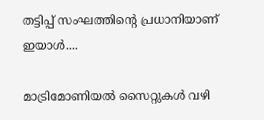തട്ടിപ്പ് സംഘത്തിന്റെ പ്രധാനിയാണ് ഇയാൾ....

മാട്രിമോണിയൽ സൈറ്റുകൾ വഴി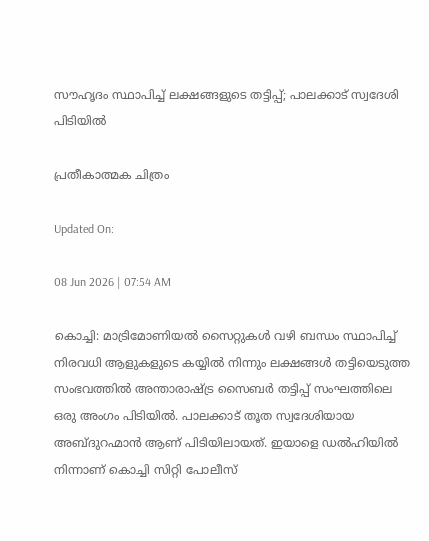സൗഹൃദം സ്ഥാപിച്ച് ലക്ഷങ്ങളുടെ തട്ടിപ്പ്; പാലക്കാട് സ്വദേശി പിടിയിൽ

പ്രതീകാത്മക ചിത്രം

Updated On:

08 Jun 2026 | 07:54 AM

കൊച്ചി: മാട്രിമോണിയൽ സൈറ്റുകൾ വഴി ബന്ധം സ്ഥാപിച്ച് നിരവധി ആളുകളുടെ കയ്യിൽ നിന്നും ലക്ഷങ്ങൾ തട്ടിയെടുത്ത സംഭവത്തിൽ അന്താരാഷ്ട്ര സൈബർ തട്ടിപ്പ് സംഘത്തിലെ ഒരു അംഗം പിടിയിൽ. പാലക്കാട് തൂത സ്വദേശിയായ അബ്ദുറഹ്മാൻ ആണ് പിടിയിലായത്. ഇയാളെ ഡൽഹിയിൽ നിന്നാണ് കൊച്ചി സിറ്റി പോലീസ്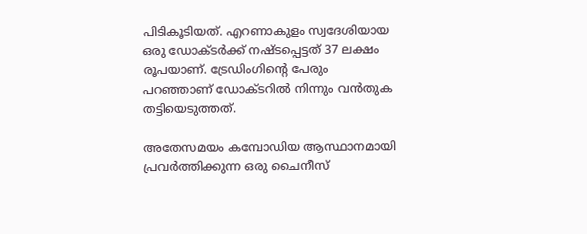പിടികൂടിയത്. എറണാകുളം സ്വദേശിയായ ഒരു ഡോക്ടർക്ക് നഷ്ടപ്പെട്ടത് 37 ലക്ഷം രൂപയാണ്. ട്രേഡിംഗിന്റെ പേരും പറഞ്ഞാണ് ഡോക്ടറിൽ നിന്നും വൻതുക തട്ടിയെടുത്തത്.

അതേസമയം കമ്പോഡിയ ആസ്ഥാനമായി പ്രവർത്തിക്കുന്ന ഒരു ചൈനീസ്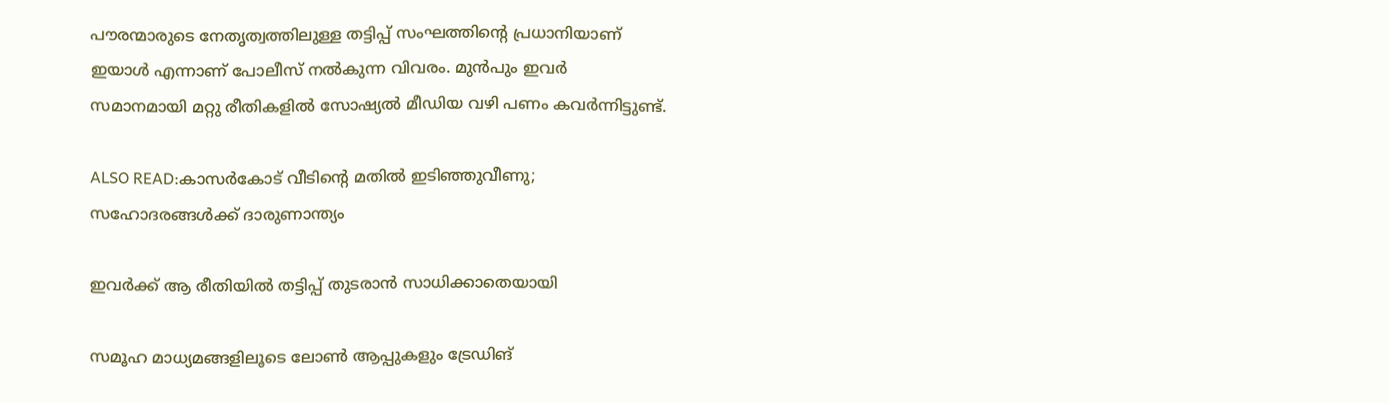പൗരന്മാരുടെ നേതൃത്വത്തിലുള്ള തട്ടിപ്പ് സംഘത്തിന്റെ പ്രധാനിയാണ് ഇയാൾ എന്നാണ് പോലീസ് നൽകുന്ന വിവരം. മുൻപും ഇവർ സമാനമായി മറ്റു രീതികളിൽ സോഷ്യൽ മീഡിയ വഴി പണം കവർന്നിട്ടുണ്ട്.

ALSO READ:കാസര്‍കോട് വീടിന്റെ മതില്‍ ഇടിഞ്ഞുവീണു; സഹോദരങ്ങള്‍ക്ക് ദാരുണാന്ത്യം

ഇവർക്ക് ആ രീതിയിൽ തട്ടിപ്പ് തുടരാൻ സാധിക്കാതെയായി

സമൂഹ മാധ്യമങ്ങളിലൂടെ ലോൺ ആപ്പുകളും ട്രേഡിങ്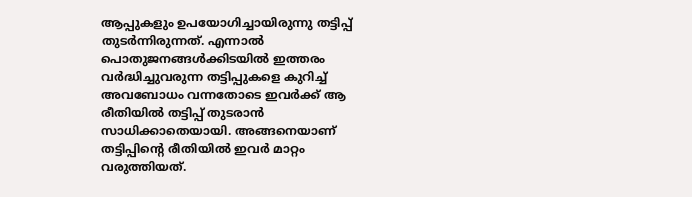ആപ്പുകളും ഉപയോഗിച്ചായിരുന്നു തട്ടിപ്പ് തുടർന്നിരുന്നത്. എന്നാൽ പൊതുജനങ്ങൾക്കിടയിൽ ഇത്തരം വർദ്ധിച്ചുവരുന്ന തട്ടിപ്പുകളെ കുറിച്ച് അവബോധം വന്നതോടെ ഇവർക്ക് ആ രീതിയിൽ തട്ടിപ്പ് തുടരാൻ സാധിക്കാതെയായി. അങ്ങനെയാണ് തട്ടിപ്പിന്റെ രീതിയിൽ ഇവർ മാറ്റം വരുത്തിയത്.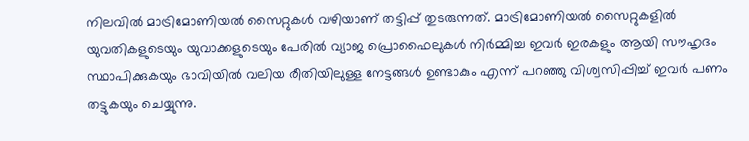നിലവിൽ മാട്രിമോണിയൽ സൈറ്റുകൾ വഴിയാണ് തട്ടിപ്പ് തുടരുന്നത്. മാട്രിമോണിയൽ സൈറ്റുകളിൽ യുവതികളുടെയും യുവാക്കളുടെയും പേരിൽ വ്യാജ പ്രൊഫൈലുകൾ നിർമ്മിച്ച ഇവർ ഇരകളും ആയി സൗഹൃദം സ്ഥാപിക്കുകയും ഭാവിയിൽ വലിയ രീതിയിലുള്ള നേട്ടങ്ങൾ ഉണ്ടാകും എന്ന് പറഞ്ഞു വിശ്വസിപ്പിച്ച് ഇവർ പണം തട്ടുകയും ചെയ്യുന്നു.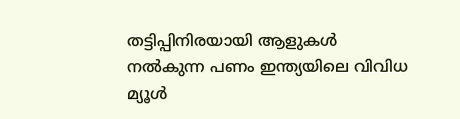തട്ടിപ്പിനിരയായി ആളുകൾ നൽകുന്ന പണം ഇന്ത്യയിലെ വിവിധ മ്യൂൾ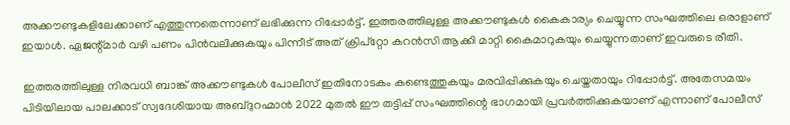അക്കൗണ്ടുകളിലേക്കാണ് എത്തുന്നതെന്നാണ് ലഭിക്കുന്ന റിപ്പോർട്ട്. ഇത്തരത്തിലുള്ള അക്കൗണ്ടുകൾ കൈകാര്യം ചെയ്യുന്ന സംഘത്തിലെ ഒരാളാണ് ഇയാൾ. ഏജന്റ്മാർ വഴി പണം പിൻവലിക്കുകയും പിന്നീട് അത് ക്രിപ്റ്റോ കറൻസി ആക്കി മാറ്റി കൈമാറുകയും ചെയ്യുന്നതാണ് ഇവരുടെ രീതി.

ഇത്തരത്തിലുള്ള നിരവധി ബാങ്ക് അക്കൗണ്ടുകൾ പോലീസ് ഇതിനോടകം കണ്ടെത്തുകയും മരവിപ്പിക്കുകയും ചെയ്തതായും റിപ്പോർട്ട്. അതേസമയം പിടിയിലായ പാലക്കാട് സ്വദേശിയായ അബ്ദുറഹ്മാൻ 2022 മുതൽ ഈ തട്ടിപ്പ് സംഘത്തിന്റെ ഭാഗമായി പ്രവർത്തിക്കുകയാണ് എന്നാണ് പോലീസ്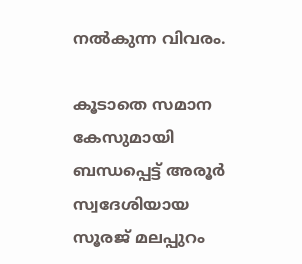നൽകുന്ന വിവരം.

കൂടാതെ സമാന കേസുമായി ബന്ധപ്പെട്ട് അരൂർ സ്വദേശിയായ സൂരജ് മലപ്പുറം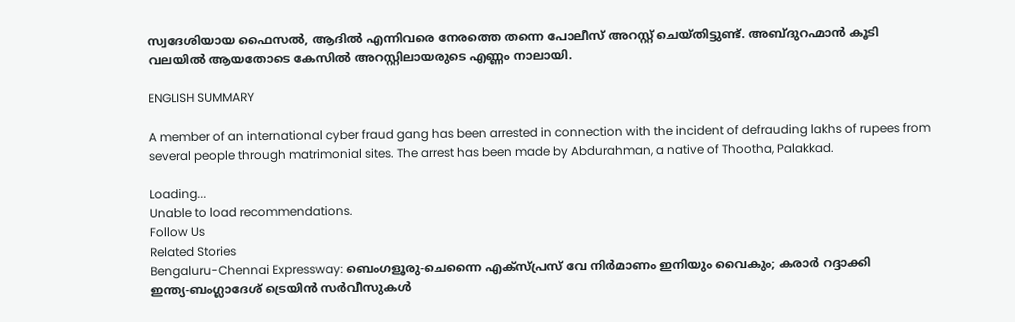സ്വദേശിയായ ഫൈസൽ, ആദിൽ എന്നിവരെ നേരത്തെ തന്നെ പോലീസ് അറസ്റ്റ് ചെയ്തിട്ടുണ്ട്. അബ്ദുറഹ്മാൻ കൂടി വലയിൽ ആയതോടെ കേസിൽ അറസ്റ്റിലായരുടെ എണ്ണം നാലായി.

ENGLISH SUMMARY

A member of an international cyber fraud gang has been arrested in connection with the incident of defrauding lakhs of rupees from several people through matrimonial sites. The arrest has been made by Abdurahman, a native of Thootha, Palakkad.

Loading...
Unable to load recommendations.
Follow Us
Related Stories
Bengaluru-Chennai Expressway: ബെംഗളൂരു-ചെന്നൈ എക്‌സ്പ്രസ് വേ നിര്‍മാണം ഇനിയും വൈകും; കരാര്‍ റദ്ദാക്കി
ഇന്ത്യ-ബംഗ്ലാദേശ് ട്രെയിന്‍ സര്‍വീസുകള്‍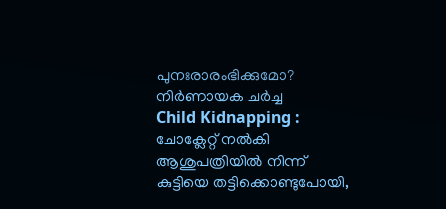പുനഃരാരംഭിക്കുമോ? നിര്‍ണായക ചര്‍ച്ച
Child Kidnapping : ചോക്ലേറ്റ് നൽകി ആശുപത്രിയിൽ നിന്ന് കുട്ടിയെ തട്ടിക്കൊണ്ടുപോയി,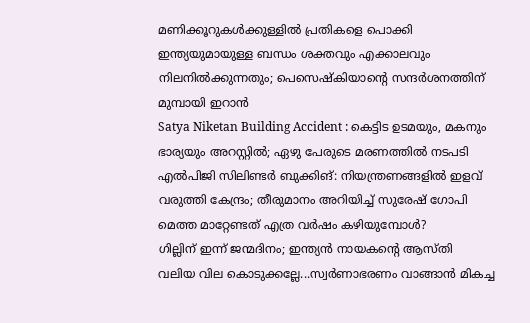മണിക്കൂറുകൾക്കുള്ളിൽ പ്രതികളെ പൊക്കി
ഇന്ത്യയുമായുള്ള ബന്ധം ശക്തവും എക്കാലവും നിലനില്‍ക്കുന്നതും; പെസെഷ്‌കിയാന്റെ സന്ദര്‍ശനത്തിന് മുമ്പായി ഇറാന്‍
Satya Niketan Building Accident : കെട്ടിട ഉടമയും, മകനും ഭാര്യയും അറസ്റ്റിൽ; ഏഴു പേരുടെ മരണത്തിൽ നടപടി
എൽപിജി സിലിണ്ടർ ബുക്കിങ്: നിയന്ത്രണങ്ങളിൽ ഇളവ് വരുത്തി കേന്ദ്രം; തീരുമാനം അ‌റിയിച്ച് സുരേഷ് ഗോപി
മെത്ത മാറ്റേണ്ടത് എത്ര വർഷം കഴിയുമ്പോൾ?
ഗില്ലിന് ഇന്ന് ജന്മദിനം; ഇന്ത്യന്‍ നായകന്റെ ആസ്തി
വലിയ വില കൊടുക്കല്ലേ...സ്വര്‍ണാഭരണം വാങ്ങാന്‍ മികച്ച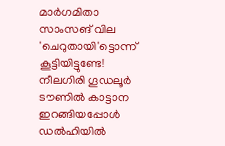മാര്‍ഗമിതാ
സാംസങ് വില 'ചെറുതായി'ട്ടൊന്ന് കൂട്ടിയിട്ടുണ്ടേ!
നീലഗിരി ഗൂഡലൂർ ടൗണിൽ കാട്ടാന ഇറങ്ങിയപ്പോൾ
ഡൽഹിയിൽ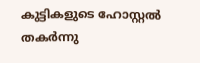കുട്ടികളുടെ ഹോസ്റ്റൽ തകർന്നു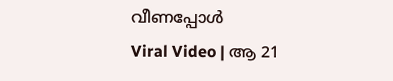വീണപ്പോൾ
Viral Video | ആ 21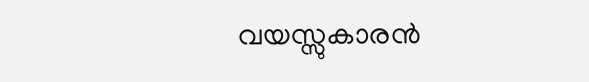വയസ്സുകാരൻ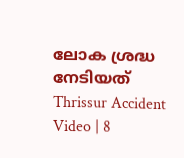ലോക ശ്രദ്ധ നേടിയത്
Thrissur Accident Video | 8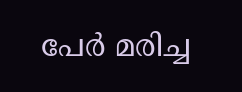പേർ മരിച്ച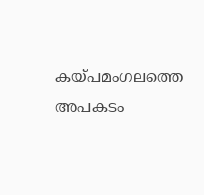കയ്പമംഗലത്തെ അപകടം